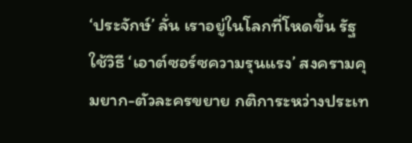‘ประจักษ์’ ลั่น เราอยู่ในโลกที่โหดขึ้น รัฐใช้วิธี ‘เอาต์ซอร์ซความรุนแรง’ สงครามคุมยาก-ตัวละครขยาย กติการะหว่างประเท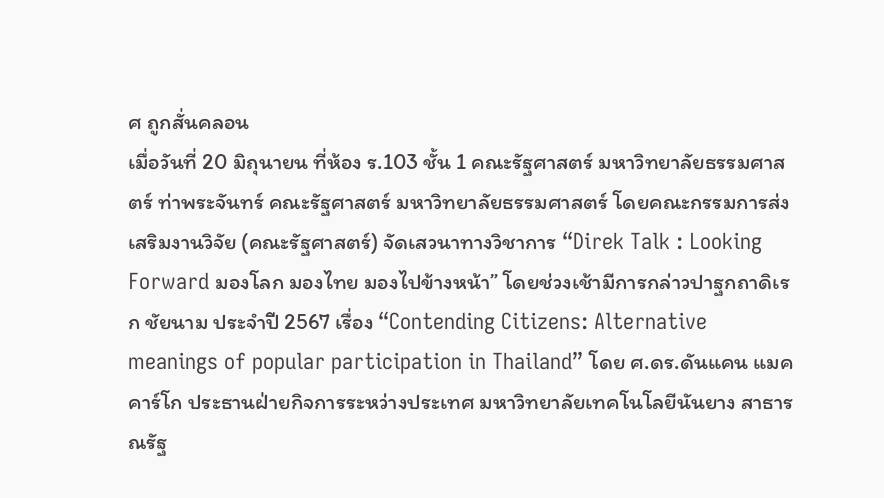ศ ถูกสั่นคลอน
เมื่อวันที่ 20 มิถุนายน ที่ห้อง ร.103 ชั้น 1 คณะรัฐศาสตร์ มหาวิทยาลัยธรรมศาสตร์ ท่าพระจันทร์ คณะรัฐศาสตร์ มหาวิทยาลัยธรรมศาสตร์ โดยคณะกรรมการส่งเสริมงานวิจัย (คณะรัฐศาสตร์) จัดเสวนาทางวิชาการ “Direk Talk : Looking Forward มองโลก มองไทย มองไปข้างหน้า” โดยช่วงเช้ามีการกล่าวปาฐกถาดิเรก ชัยนาม ประจำปี 2567 เรื่อง “Contending Citizens: Alternative meanings of popular participation in Thailand” โดย ศ.ดร.ดันแคน แมคคาร์โก ประธานฝ่ายกิจการระหว่างประเทศ มหาวิทยาลัยเทคโนโลยีนันยาง สาธารณรัฐ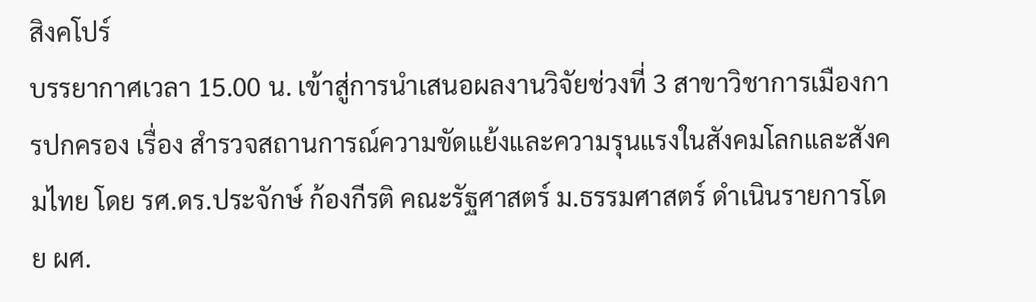สิงคโปร์
บรรยากาศเวลา 15.00 น. เข้าสู่การนำเสนอผลงานวิจัยช่วงที่ 3 สาขาวิชาการเมืองการปกครอง เรื่อง สำรวจสถานการณ์ความขัดแย้งและความรุนแรงในสังคมโลกและสังคมไทย โดย รศ.ดร.ประจักษ์ ก้องกีรติ คณะรัฐศาสตร์ ม.ธรรมศาสตร์ ดำเนินรายการโดย ผศ.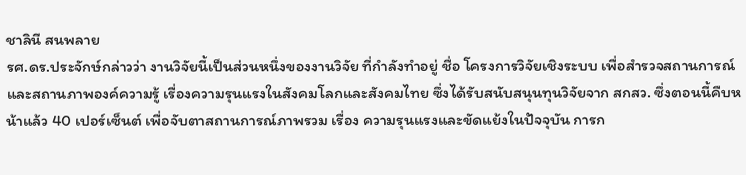ชาลินี สนพลาย
รศ.ดร.ประจักษ์กล่าวว่า งานวิจัยนี้เป็นส่วนหนึ่งของงานวิจัย ที่กำลังทำอยู่ ชื่อ โครงการวิจัยเชิงระบบ เพื่อสำรวจสถานการณ์และสถานภาพองค์ความรู้ เรื่องความรุนแรงในสังคมโลกและสังคมไทย ซึ่งได้รับสนับสนุนทุนวิจัยจาก สกสว. ซึ่งตอนนี้คืบหน้าแล้ว 40 เปอร์เซ็นต์ เพื่อจับตาสถานการณ์ภาพรวม เรื่อง ความรุนแรงและขัดแย้งในปัจจุบัน การก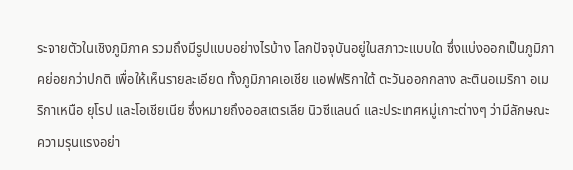ระจายตัวในเชิงภูมิภาค รวมถึงมีรูปแบบอย่างไรบ้าง โลกปัจจุบันอยู่ในสภาวะแบบใด ซึ่งแบ่งออกเป็นภูมิภาคย่อยกว่าปกติ เพื่อให้เห็นรายละเอียด ทั้งภูมิภาคเอเชีย แอฟฟริกาใต้ ตะวันออกกลาง ละตินอเมริกา อเมริกาเหนือ ยุโรป และโอเชียเนีย ซึ่งหมายถึงออสเตรเลีย นิวซีแลนด์ และประเทศหมู่เกาะต่างๆ ว่ามีลักษณะความรุนแรงอย่า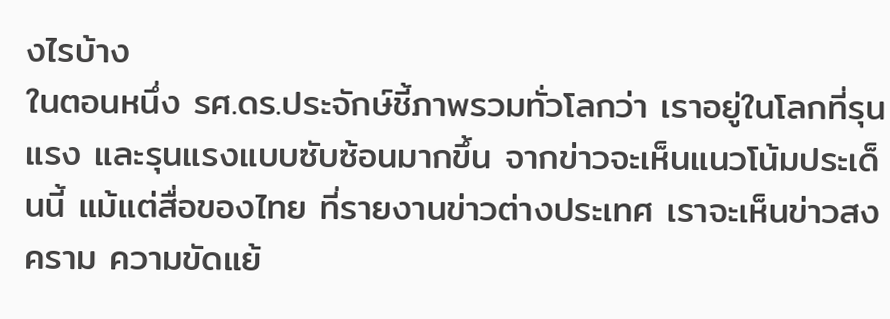งไรบ้าง
ในตอนหนึ่ง รศ.ดร.ประจักษ์ชี้ภาพรวมทั่วโลกว่า เราอยู่ในโลกที่รุนแรง และรุนแรงแบบซับซ้อนมากขึ้น จากข่าวจะเห็นแนวโน้มประเด็นนี้ แม้แต่สื่อของไทย ที่รายงานข่าวต่างประเทศ เราจะเห็นข่าวสงคราม ความขัดแย้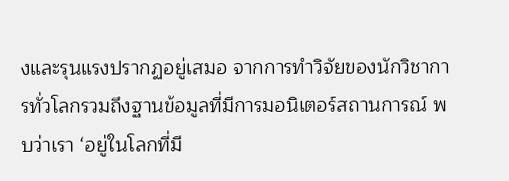งและรุนแรงปรากฏอยู่เสมอ จากการทำวิจัยของนักวิชาการทั่วโลกรวมถึงฐานข้อมูลที่มีการมอนิเตอร์สถานการณ์ พบว่าเรา ‘อยู่ในโลกที่มี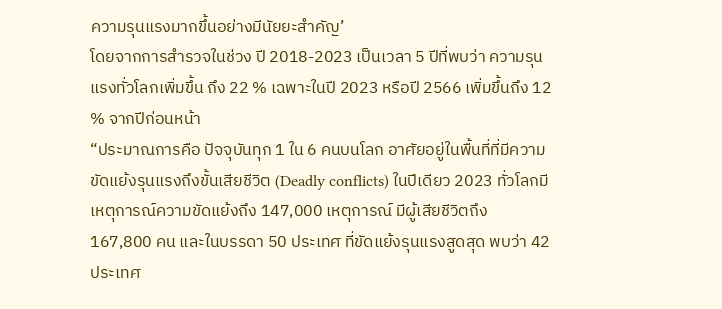ความรุนแรงมากขึ้นอย่างมีนัยยะสำคัญ’
โดยจากการสำรวจในช่วง ปี 2018-2023 เป็นเวลา 5 ปีที่พบว่า ความรุนแรงทั่วโลกเพิ่มขึ้น ถึง 22 % เฉพาะในปี 2023 หรือปี 2566 เพิ่มขึ้นถึง 12 % จากปีก่อนหน้า
“ประมาณการคือ ปัจจุบันทุก 1 ใน 6 คนบนโลก อาศัยอยู่ในพื้นที่ที่มีความขัดแย้งรุนแรงถึงขั้นเสียชีวิต (Deadly conflicts) ในปีเดียว 2023 ทั่วโลกมีเหตุการณ์ความขัดแย้งถึง 147,000 เหตุการณ์ มีผู้เสียชีวิตถึง 167,800 คน และในบรรดา 50 ประเทศ ที่ขัดแย้งรุนแรงสูดสุด พบว่า 42 ประเทศ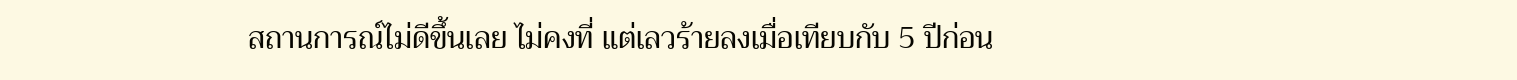สถานการณ์ไม่ดีขึ้นเลย ไม่คงที่ แต่เลวร้ายลงเมื่อเทียบกับ 5 ปีก่อน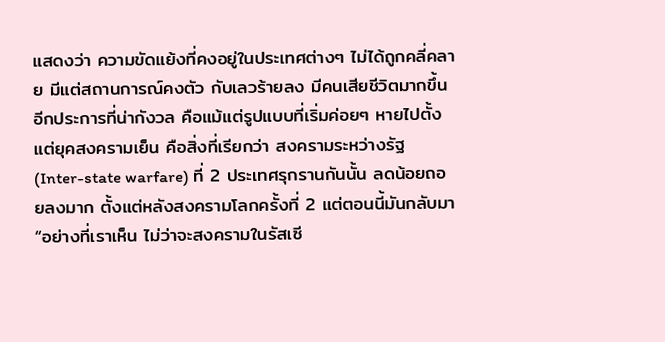แสดงว่า ความขัดแย้งที่คงอยู่ในประเทศต่างๆ ไม่ได้ถูกคลี่คลาย มีแต่สถานการณ์คงตัว กับเลวร้ายลง มีคนเสียชีวิตมากขึ้น อีกประการที่น่ากังวล คือแม้แต่รูปแบบที่เริ่มค่อยๆ หายไปตั้งแต่ยุคสงครามเย็น คือสิ่งที่เรียกว่า สงครามระหว่างรัฐ (Inter-state warfare) ที่ 2 ประเทศรุกรานกันนั้น ลดน้อยถอยลงมาก ตั้งแต่หลังสงครามโลกครั้งที่ 2 แต่ตอนนี้มันกลับมา
“อย่างที่เราเห็น ไม่ว่าจะสงครามในรัสเซี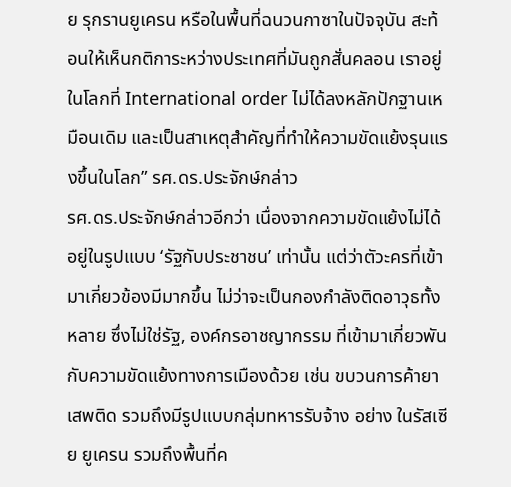ย รุกรานยูเครน หรือในพื้นที่ฉนวนกาซาในปัจจุบัน สะท้อนให้เห็นกติการะหว่างประเทศที่มันถูกสั่นคลอน เราอยู่ในโลกที่ International order ไม่ได้ลงหลักปักฐานเหมือนเดิม และเป็นสาเหตุสำคัญที่ทำให้ความขัดแย้งรุนแรงขึ้นในโลก” รศ.ดร.ประจักษ์กล่าว
รศ.ดร.ประจักษ์กล่าวอีกว่า เนื่องจากความขัดแย้งไม่ได้อยู่ในรูปแบบ ‘รัฐกับประชาชน’ เท่านั้น แต่ว่าตัวะครที่เข้ามาเกี่ยวข้องมีมากขึ้น ไม่ว่าจะเป็นกองกำลังติดอาวุธทั้งหลาย ซึ่งไม่ใช่รัฐ, องค์กรอาชญากรรม ที่เข้ามาเกี่ยวพันกับความขัดแย้งทางการเมืองด้วย เช่น ขบวนการค้ายาเสพติด รวมถึงมีรูปแบบกลุ่มทหารรับจ้าง อย่าง ในรัสเซีย ยูเครน รวมถึงพื้นที่ค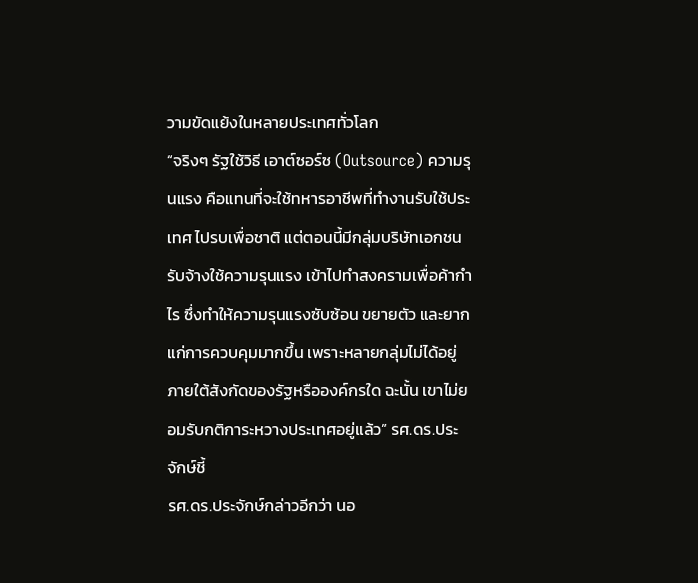วามขัดแย้งในหลายประเทศทั่วโลก
“จริงๆ รัฐใช้วิธี เอาต์ซอร์ซ (Outsource) ความรุนแรง คือแทนที่จะใช้ทหารอาชีพที่ทำงานรับใช้ประเทศ ไปรบเพื่อชาติ แต่ตอนนี้มีกลุ่มบริษัทเอกชน รับจ้างใช้ความรุนแรง เข้าไปทำสงครามเพื่อค้ากำไร ซึ่งทำให้ความรุนแรงซับซ้อน ขยายตัว และยากแก่การควบคุมมากขึ้น เพราะหลายกลุ่มไม่ได้อยู่ภายใต้สังกัดของรัฐหรือองค์กรใด ฉะนั้น เขาไม่ยอมรับกติการะหวางประเทศอยู่แล้ว” รศ.ดร.ประจักษ์ชี้
รศ.ดร.ประจักษ์กล่าวอีกว่า นอ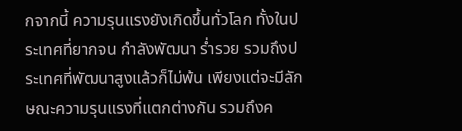กจากนี้ ความรุนแรงยังเกิดขึ้นทั่วโลก ทั้งในประเทศที่ยากจน กำลังพัฒนา ร่ำรวย รวมถึงประเทศที่พัฒนาสูงแล้วก็ไม่พ้น เพียงแต่จะมีลักษณะความรุนแรงที่แตกต่างกัน รวมถึงค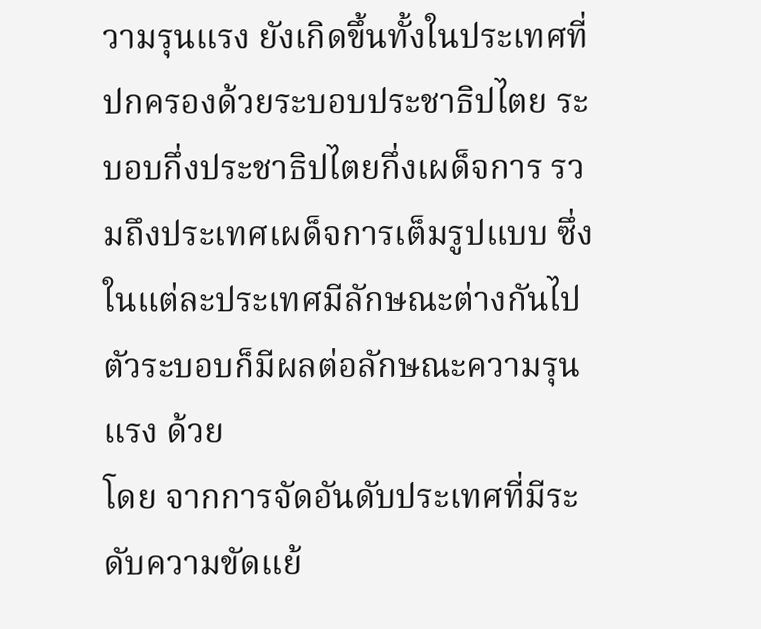วามรุนแรง ยังเกิดขึ้นทั้งในประเทศที่ปกครองด้วยระบอบประชาธิปไตย ระบอบกึ่งประชาธิปไตยกึ่งเผด็จการ รวมถึงประเทศเผด็จการเต็มรูปแบบ ซึ่งในแต่ละประเทศมีลักษณะต่างกันไป ตัวระบอบก็มีผลต่อลักษณะความรุนแรง ด้วย
โดย จากการจัดอันดับประเทศที่มีระดับความขัดแย้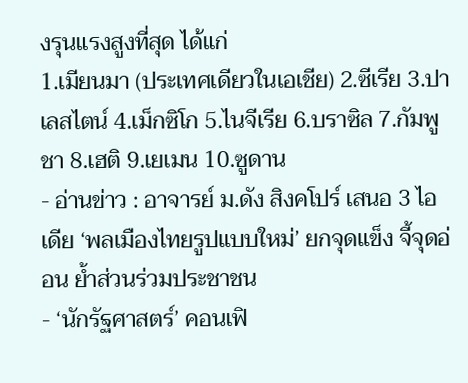งรุนแรงสูงที่สุด ได้แก่
1.เมียนมา (ประเทศเดียวในเอเชีย) 2.ซีเรีย 3.ปาเลสไตน์ 4.เม็กซิโก 5.ไนจีเรีย 6.บราซิล 7.กัมพูชา 8.เฮติ 9.เยเมน 10.ซูดาน
- อ่านข่าว : อาจารย์ ม.ดัง สิงคโปร์ เสนอ 3 ไอเดีย ‘พลเมืองไทยรูปแบบใหม่’ ยกจุดแข็ง จี้จุดอ่อน ย้ำส่วนร่วมประชาชน
- ‘นักรัฐศาสตร์’ คอนเฟิ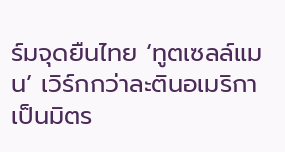ร์มจุดยืนไทย ‘ทูตเซลล์แมน’ เวิร์กกว่าละตินอเมริกา เป็นมิตร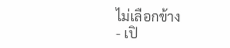ไม่เลือกข้าง
- เปิ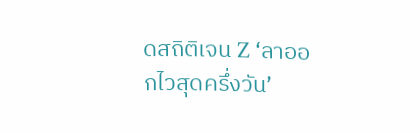ดสถิติเจน Z ‘ลาออกไวสุดครึ่งวัน’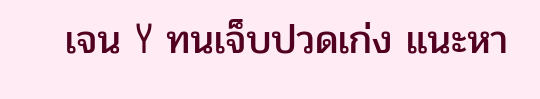เจน Y ทนเจ็บปวดเก่ง แนะหา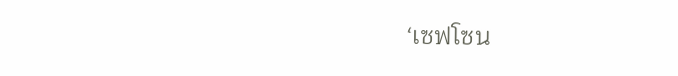‘เซฟโซน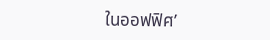ในออฟฟิศ’